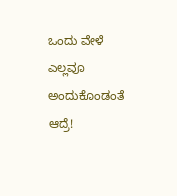ಒಂದು ವೇಳೆ ಎಲ್ಲವೂ ಅಂದುಕೊಂಡಂತೆ ಆದ್ರೆ!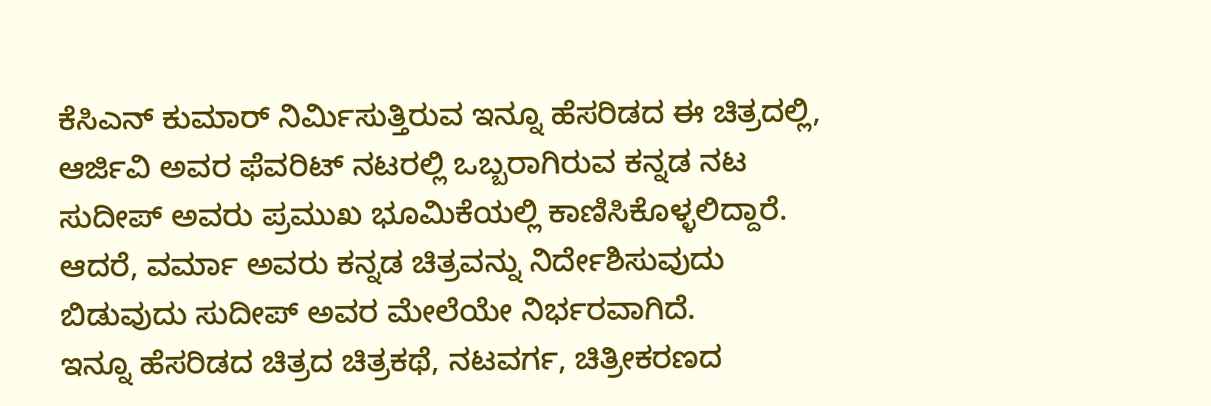ಕೆಸಿಎನ್ ಕುಮಾರ್ ನಿರ್ಮಿಸುತ್ತಿರುವ ಇನ್ನೂ ಹೆಸರಿಡದ ಈ ಚಿತ್ರದಲ್ಲಿ, ಆರ್ಜಿವಿ ಅವರ ಫೆವರಿಟ್ ನಟರಲ್ಲಿ ಒಬ್ಬರಾಗಿರುವ ಕನ್ನಡ ನಟ ಸುದೀಪ್ ಅವರು ಪ್ರಮುಖ ಭೂಮಿಕೆಯಲ್ಲಿ ಕಾಣಿಸಿಕೊಳ್ಳಲಿದ್ದಾರೆ. ಆದರೆ, ವರ್ಮಾ ಅವರು ಕನ್ನಡ ಚಿತ್ರವನ್ನು ನಿರ್ದೇಶಿಸುವುದು ಬಿಡುವುದು ಸುದೀಪ್ ಅವರ ಮೇಲೆಯೇ ನಿರ್ಭರವಾಗಿದೆ.
ಇನ್ನೂ ಹೆಸರಿಡದ ಚಿತ್ರದ ಚಿತ್ರಕಥೆ, ನಟವರ್ಗ, ಚಿತ್ರೀಕರಣದ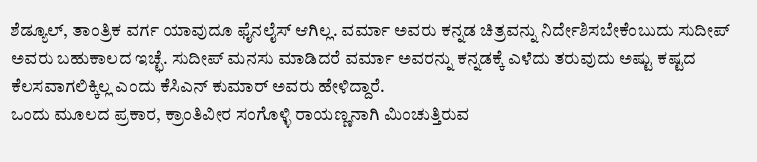ಶೆಡ್ಯೂಲ್, ತಾಂತ್ರಿಕ ವರ್ಗ ಯಾವುದೂ ಫೈನಲೈಸ್ ಆಗಿಲ್ಲ. ವರ್ಮಾ ಅವರು ಕನ್ನಡ ಚಿತ್ರವನ್ನು ನಿರ್ದೇಶಿಸಬೇಕೆಂಬುದು ಸುದೀಪ್ ಅವರು ಬಹುಕಾಲದ ಇಚ್ಛೆ. ಸುದೀಪ್ ಮನಸು ಮಾಡಿದರೆ ವರ್ಮಾ ಅವರನ್ನು ಕನ್ನಡಕ್ಕೆ ಎಳೆದು ತರುವುದು ಅಷ್ಟು ಕಷ್ಟದ ಕೆಲಸವಾಗಲಿಕ್ಕಿಲ್ಲ ಎಂದು ಕೆಸಿಎನ್ ಕುಮಾರ್ ಅವರು ಹೇಳಿದ್ದಾರೆ.
ಒಂದು ಮೂಲದ ಪ್ರಕಾರ, ಕ್ರಾಂತಿವೀರ ಸಂಗೊಳ್ಳಿ ರಾಯಣ್ಣನಾಗಿ ಮಿಂಚುತ್ತಿರುವ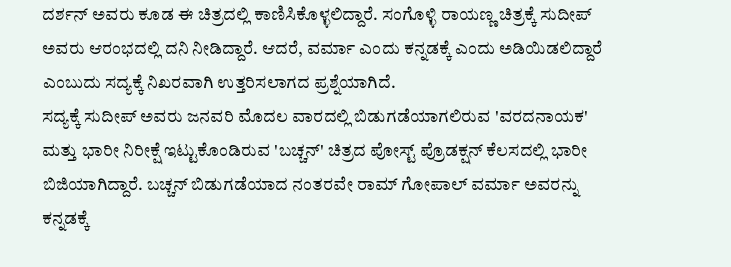ದರ್ಶನ್ ಅವರು ಕೂಡ ಈ ಚಿತ್ರದಲ್ಲಿ ಕಾಣಿಸಿಕೊಳ್ಳಲಿದ್ದಾರೆ. ಸಂಗೊಳ್ಳಿ ರಾಯಣ್ಣ ಚಿತ್ರಕ್ಕೆ ಸುದೀಪ್ ಅವರು ಆರಂಭದಲ್ಲಿ ದನಿ ನೀಡಿದ್ದಾರೆ. ಆದರೆ, ವರ್ಮಾ ಎಂದು ಕನ್ನಡಕ್ಕೆ ಎಂದು ಅಡಿಯಿಡಲಿದ್ದಾರೆ ಎಂಬುದು ಸದ್ಯಕ್ಕೆ ನಿಖರವಾಗಿ ಉತ್ತರಿಸಲಾಗದ ಪ್ರಶ್ನೆಯಾಗಿದೆ.
ಸದ್ಯಕ್ಕೆ ಸುದೀಪ್ ಅವರು ಜನವರಿ ಮೊದಲ ವಾರದಲ್ಲಿ ಬಿಡುಗಡೆಯಾಗಲಿರುವ 'ವರದನಾಯಕ' ಮತ್ತು ಭಾರೀ ನಿರೀಕ್ಷೆ ಇಟ್ಟುಕೊಂಡಿರುವ 'ಬಚ್ಚನ್' ಚಿತ್ರದ ಪೋಸ್ಟ್ ಪ್ರೊಡಕ್ಷನ್ ಕೆಲಸದಲ್ಲಿ ಭಾರೀ ಬಿಜಿಯಾಗಿದ್ದಾರೆ. ಬಚ್ಚನ್ ಬಿಡುಗಡೆಯಾದ ನಂತರವೇ ರಾಮ್ ಗೋಪಾಲ್ ವರ್ಮಾ ಅವರನ್ನು ಕನ್ನಡಕ್ಕೆ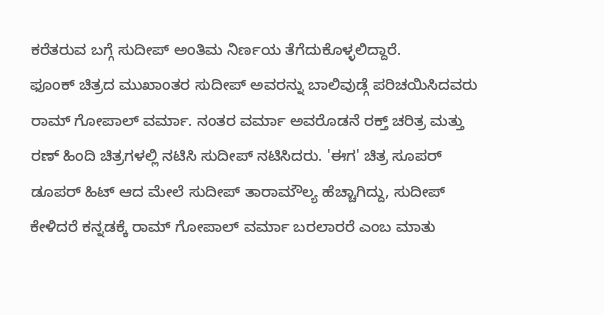ಕರೆತರುವ ಬಗ್ಗೆ ಸುದೀಪ್ ಅಂತಿಮ ನಿರ್ಣಯ ತೆಗೆದುಕೊಳ್ಳಲಿದ್ದಾರೆ.
ಫೂಂಕ್ ಚಿತ್ರದ ಮುಖಾಂತರ ಸುದೀಪ್ ಅವರನ್ನು ಬಾಲಿವುಡ್ಗೆ ಪರಿಚಯಿಸಿದವರು ರಾಮ್ ಗೋಪಾಲ್ ವರ್ಮಾ. ನಂತರ ವರ್ಮಾ ಅವರೊಡನೆ ರಕ್ತ್ ಚರಿತ್ರ ಮತ್ತು ರಣ್ ಹಿಂದಿ ಚಿತ್ರಗಳಲ್ಲಿ ನಟಿಸಿ ಸುದೀಪ್ ನಟಿಸಿದರು. 'ಈಗ' ಚಿತ್ರ ಸೂಪರ್ ಡೂಪರ್ ಹಿಟ್ ಆದ ಮೇಲೆ ಸುದೀಪ್ ತಾರಾಮೌಲ್ಯ ಹೆಚ್ಚಾಗಿದ್ದು, ಸುದೀಪ್ ಕೇಳಿದರೆ ಕನ್ನಡಕ್ಕೆ ರಾಮ್ ಗೋಪಾಲ್ ವರ್ಮಾ ಬರಲಾರರೆ ಎಂಬ ಮಾತು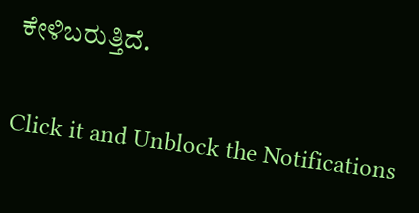ಕೇಳಿಬರುತ್ತಿದೆ.


Click it and Unblock the Notifications